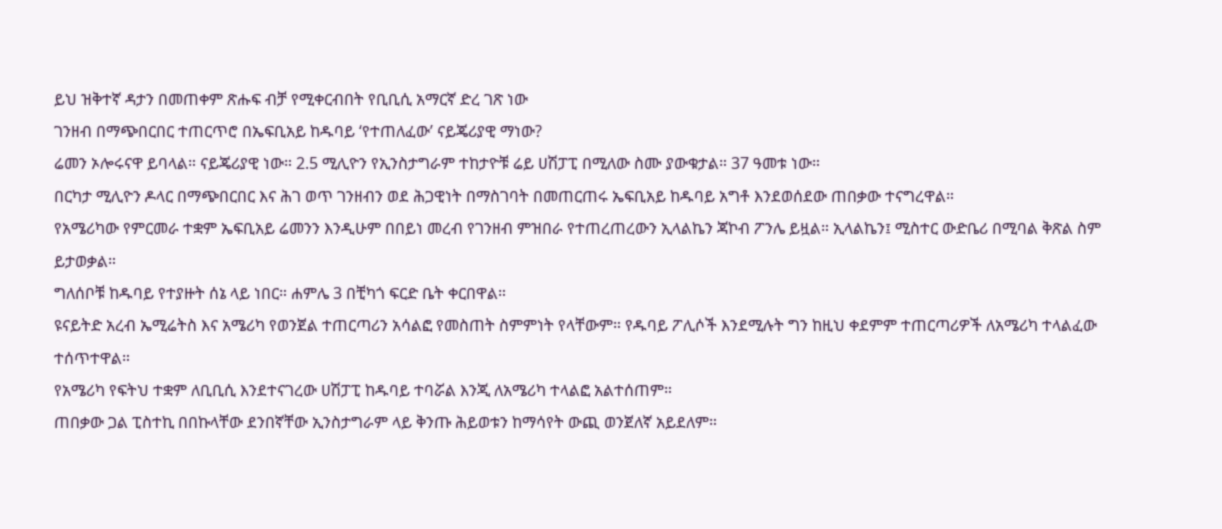ይህ ዝቅተኛ ዳታን በመጠቀም ጽሑፍ ብቻ የሚቀርብበት የቢቢሲ አማርኛ ድረ ገጽ ነው
ገንዘብ በማጭበርበር ተጠርጥሮ በኤፍቢአይ ከዱባይ ‘የተጠለፈው’ ናይጄሪያዊ ማነው?
ሬመን ኦሎሩናዋ ይባላል። ናይጄሪያዊ ነው። 2.5 ሚሊዮን የኢንስታግራም ተከታዮቹ ሬይ ሀሽፓፒ በሚለው ስሙ ያውቁታል። 37 ዓመቱ ነው።
በርካታ ሚሊዮን ዶላር በማጭበርበር እና ሕገ ወጥ ገንዘብን ወደ ሕጋዊነት በማስገባት በመጠርጠሩ ኤፍቢአይ ከዱባይ አግቶ እንደወሰደው ጠበቃው ተናግረዋል።
የአሜሪካው የምርመራ ተቋም ኤፍቢአይ ሬመንን እንዲሁም በበይነ መረብ የገንዘብ ምዝበራ የተጠረጠረውን ኢላልኬን ጃኮብ ፖንሌ ይዟል። ኢላልኬን፤ ሚስተር ውድቤሪ በሚባል ቅጽል ስም ይታወቃል።
ግለሰቦቹ ከዱባይ የተያዙት ሰኔ ላይ ነበር። ሐምሌ 3 በቺካጎ ፍርድ ቤት ቀርበዋል።
ዩናይትድ አረብ ኤሚሬትስ እና አሜሪካ የወንጀል ተጠርጣሪን አሳልፎ የመስጠት ስምምነት የላቸውም። የዱባይ ፖሊሶች እንደሚሉት ግን ከዚህ ቀደምም ተጠርጣሪዎች ለአሜሪካ ተላልፈው ተሰጥተዋል።
የአሜሪካ የፍትህ ተቋም ለቢቢሲ እንደተናገረው ሀሽፓፒ ከዱባይ ተባሯል እንጂ ለአሜሪካ ተላልፎ አልተሰጠም።
ጠበቃው ጋል ፒስተኪ በበኩላቸው ደንበኛቸው ኢንስታግራም ላይ ቅንጡ ሕይወቱን ከማሳየት ውጪ ወንጀለኛ አይደለም።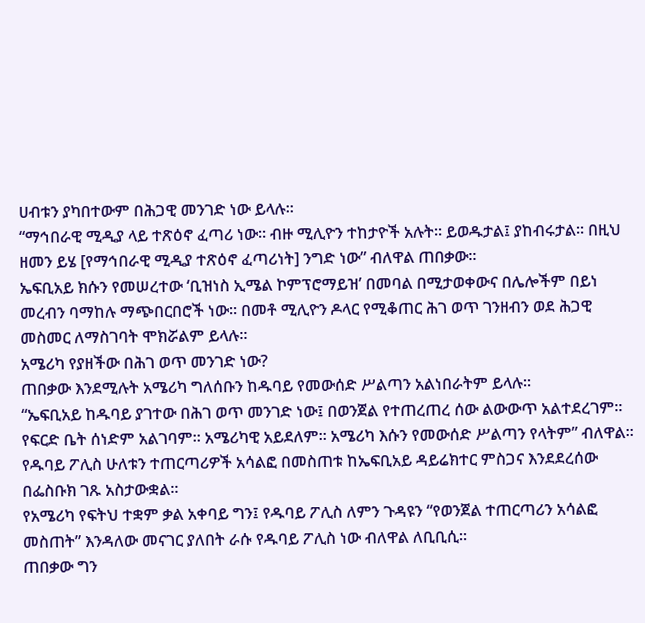ሀብቱን ያካበተውም በሕጋዊ መንገድ ነው ይላሉ።
“ማኅበራዊ ሚዲያ ላይ ተጽዕኖ ፈጣሪ ነው። ብዙ ሚሊዮን ተከታዮች አሉት። ይወዱታል፤ ያከብሩታል። በዚህ ዘመን ይሄ [የማኅበራዊ ሚዲያ ተጽዕኖ ፈጣሪነት] ንግድ ነው” ብለዋል ጠበቃው።
ኤፍቢአይ ክሱን የመሠረተው ‘ቢዝነስ ኢሜል ኮምፕሮማይዝ’ በመባል በሚታወቀውና በሌሎችም በይነ መረብን ባማከሉ ማጭበርበሮች ነው። በመቶ ሚሊዮን ዶላር የሚቆጠር ሕገ ወጥ ገንዘብን ወደ ሕጋዊ መስመር ለማስገባት ሞክሯልም ይላሉ።
አሜሪካ የያዘችው በሕገ ወጥ መንገድ ነው?
ጠበቃው እንደሚሉት አሜሪካ ግለሰቡን ከዱባይ የመውሰድ ሥልጣን አልነበራትም ይላሉ።
“ኤፍቢአይ ከዱባይ ያገተው በሕገ ወጥ መንገድ ነው፤ በወንጀል የተጠረጠረ ሰው ልውውጥ አልተደረገም። የፍርድ ቤት ሰነድም አልገባም። አሜሪካዊ አይደለም። አሜሪካ እሱን የመውሰድ ሥልጣን የላትም” ብለዋል።
የዱባይ ፖሊስ ሁለቱን ተጠርጣሪዎች አሳልፎ በመስጠቱ ከኤፍቢአይ ዳይሬክተር ምስጋና እንደደረሰው በፌስቡክ ገጹ አስታውቋል።
የአሜሪካ የፍትህ ተቋም ቃል አቀባይ ግን፤ የዱባይ ፖሊስ ለምን ጉዳዩን “የወንጀል ተጠርጣሪን አሳልፎ መስጠት” እንዳለው መናገር ያለበት ራሱ የዱባይ ፖሊስ ነው ብለዋል ለቢቢሲ።
ጠበቃው ግን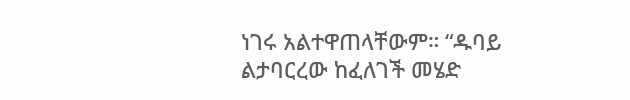ነገሩ አልተዋጠላቸውም። “ዱባይ ልታባርረው ከፈለገች መሄድ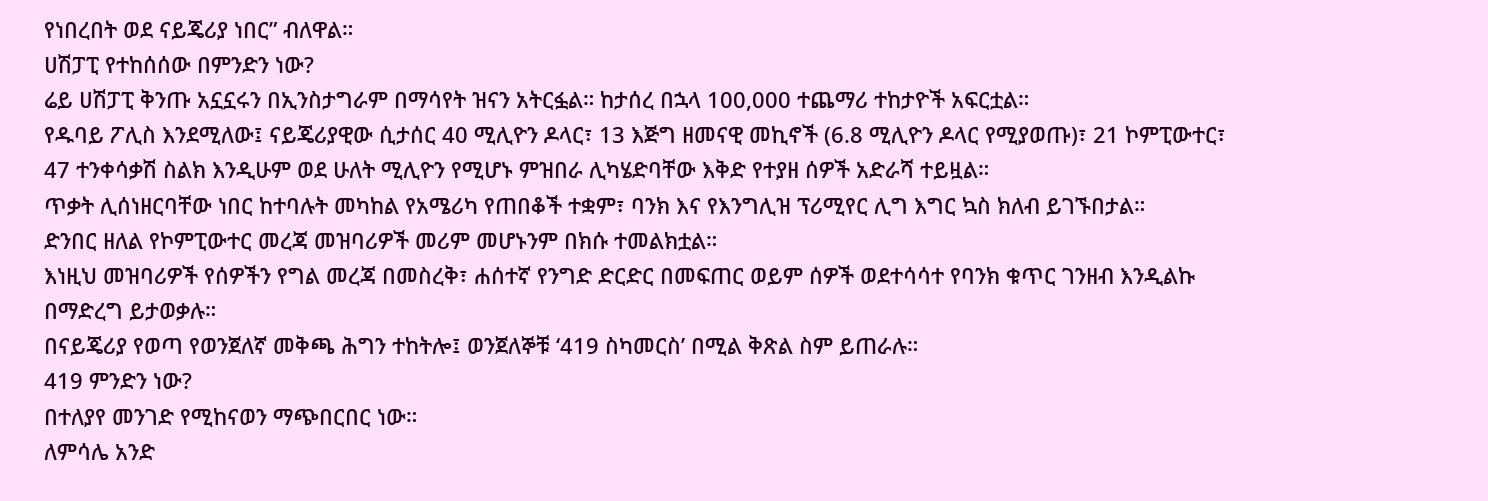የነበረበት ወደ ናይጄሪያ ነበር” ብለዋል።
ሀሽፓፒ የተከሰሰው በምንድን ነው?
ሬይ ሀሽፓፒ ቅንጡ አኗኗሩን በኢንስታግራም በማሳየት ዝናን አትርፏል። ከታሰረ በኋላ 100,000 ተጨማሪ ተከታዮች አፍርቷል።
የዱባይ ፖሊስ እንደሚለው፤ ናይጄሪያዊው ሲታሰር 40 ሚሊዮን ዶላር፣ 13 እጅግ ዘመናዊ መኪኖች (6.8 ሚሊዮን ዶላር የሚያወጡ)፣ 21 ኮምፒውተር፣ 47 ተንቀሳቃሽ ስልክ እንዲሁም ወደ ሁለት ሚሊዮን የሚሆኑ ምዝበራ ሊካሄድባቸው እቅድ የተያዘ ሰዎች አድራሻ ተይዟል።
ጥቃት ሊሰነዘርባቸው ነበር ከተባሉት መካከል የአሜሪካ የጠበቆች ተቋም፣ ባንክ እና የእንግሊዝ ፕሪሚየር ሊግ እግር ኳስ ክለብ ይገኙበታል።
ድንበር ዘለል የኮምፒውተር መረጃ መዝባሪዎች መሪም መሆኑንም በክሱ ተመልክቷል።
እነዚህ መዝባሪዎች የሰዎችን የግል መረጃ በመስረቅ፣ ሐሰተኛ የንግድ ድርድር በመፍጠር ወይም ሰዎች ወደተሳሳተ የባንክ ቁጥር ገንዘብ እንዲልኩ በማድረግ ይታወቃሉ።
በናይጄሪያ የወጣ የወንጀለኛ መቅጫ ሕግን ተከትሎ፤ ወንጀለኞቹ ‘419 ስካመርስ’ በሚል ቅጽል ስም ይጠራሉ።
419 ምንድን ነው?
በተለያየ መንገድ የሚከናወን ማጭበርበር ነው።
ለምሳሌ አንድ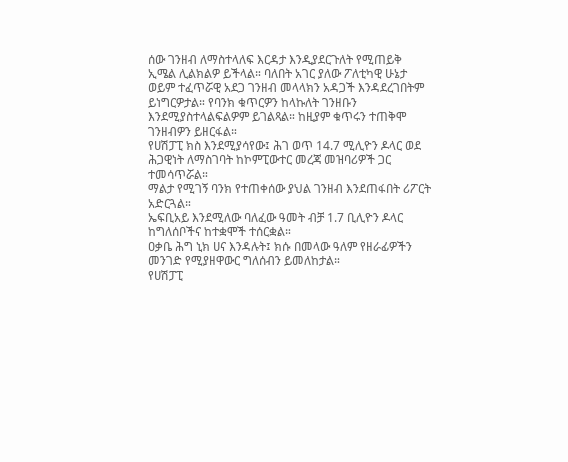ሰው ገንዘብ ለማስተላለፍ እርዳታ እንዲያደርጉለት የሚጠይቅ ኢሜል ሊልክልዎ ይችላል። ባለበት አገር ያለው ፖለቲካዊ ሁኔታ ወይም ተፈጥሯዊ አደጋ ገንዘብ መላላክን አዳጋች እንዳደረገበትም ይነግርዎታል። የባንክ ቁጥርዎን ከላኩለት ገንዘቡን እንደሚያስተላልፍልዎም ይገልጻል። ከዚያም ቁጥሩን ተጠቅሞ ገንዘብዎን ይዘርፋል።
የሀሽፓፒ ክስ እንደሚያሳየው፤ ሕገ ወጥ 14.7 ሚሊዮን ዶላር ወደ ሕጋዊነት ለማስገባት ከኮምፒውተር መረጃ መዝባሪዎች ጋር ተመሳጥሯል።
ማልታ የሚገኝ ባንክ የተጠቀሰው ያህል ገንዘብ እንደጠፋበት ሪፖርት አድርጓል።
ኤፍቢአይ እንደሚለው ባለፈው ዓመት ብቻ 1.7 ቢሊዮን ዶላር ከግለሰቦችና ከተቋሞች ተሰርቋል።
ዐቃቤ ሕግ ኒክ ሀና እንዳሉት፤ ክሱ በመላው ዓለም የዘራፊዎችን መንገድ የሚያዘዋውር ግለሰብን ይመለከታል።
የሀሽፓፒ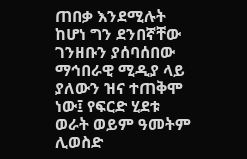ጠበቃ እንደሚሉት ከሆነ ግን ደንበኛቸው ገንዘቡን ያሰባሰበው ማኅበራዊ ሚዲያ ላይ ያለውን ዝና ተጠቅሞ ነው፤ የፍርድ ሂደቱ ወራት ወይም ዓመትም ሊወስድ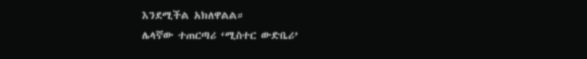እንደሚችል አክለዋልል።
ሌላኛው ተጠርጣሪ ‘ሚስተር ውድቤሪ’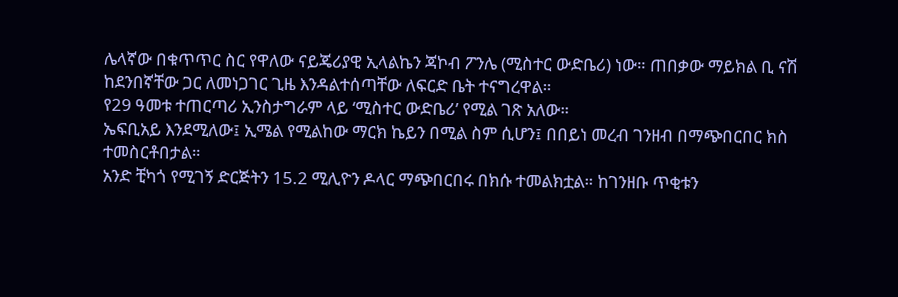ሌላኛው በቁጥጥር ስር የዋለው ናይጄሪያዊ ኢላልኬን ጃኮብ ፖንሌ (ሚስተር ውድቤሪ) ነው። ጠበቃው ማይክል ቢ ናሽ ከደንበኛቸው ጋር ለመነጋገር ጊዜ እንዳልተሰጣቸው ለፍርድ ቤት ተናግረዋል።
የ29 ዓመቱ ተጠርጣሪ ኢንስታግራም ላይ ‘ሚስተር ውድቤሪ’ የሚል ገጽ አለው።
ኤፍቢአይ እንደሚለው፤ ኢሜል የሚልከው ማርክ ኬይን በሚል ስም ሲሆን፤ በበይነ መረብ ገንዘብ በማጭበርበር ክስ ተመስርቶበታል።
አንድ ቺካጎ የሚገኝ ድርጅትን 15.2 ሚሊዮን ዶላር ማጭበርበሩ በክሱ ተመልክቷል። ከገንዘቡ ጥቂቱን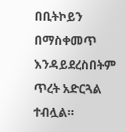በቢትኮይን በማስቀመጥ እንዳይደረስበትም ጥረት አድርጓል ተብሏል።